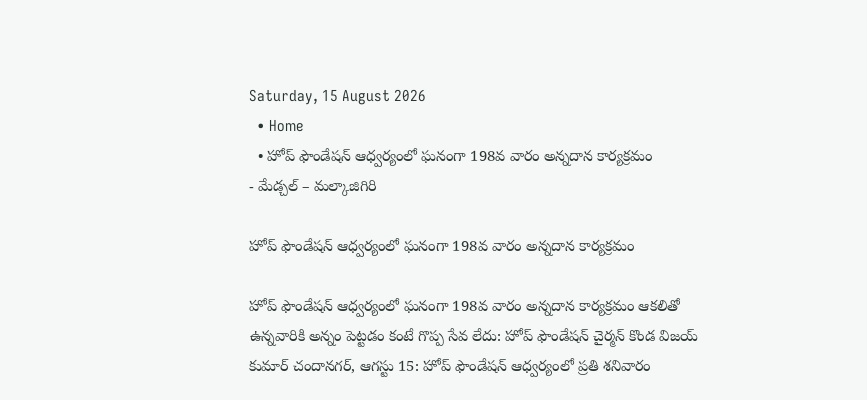Saturday, 15 August 2026
  • Home
  • హోప్ ఫౌండేషన్ ఆధ్వర్యంలో ఘనంగా 198వ వారం అన్నదాన కార్యక్రమం
- మేడ్చల్ – మల్కాజిగిరి

హోప్ ఫౌండేషన్ ఆధ్వర్యంలో ఘనంగా 198వ వారం అన్నదాన కార్యక్రమం

హోప్ ఫౌండేషన్ ఆధ్వర్యంలో ఘనంగా 198వ వారం అన్నదాన కార్యక్రమం ఆకలితో ఉన్నవారికి అన్నం పెట్టడం కంటే గొప్ప సేవ లేదు: హోప్ ఫౌండేషన్ చైర్మన్ కొండ విజయ్ కుమార్ చందానగర్, ఆగస్టు 15: హోప్ ఫౌండేషన్ ఆధ్వర్యంలో ప్రతి శనివారం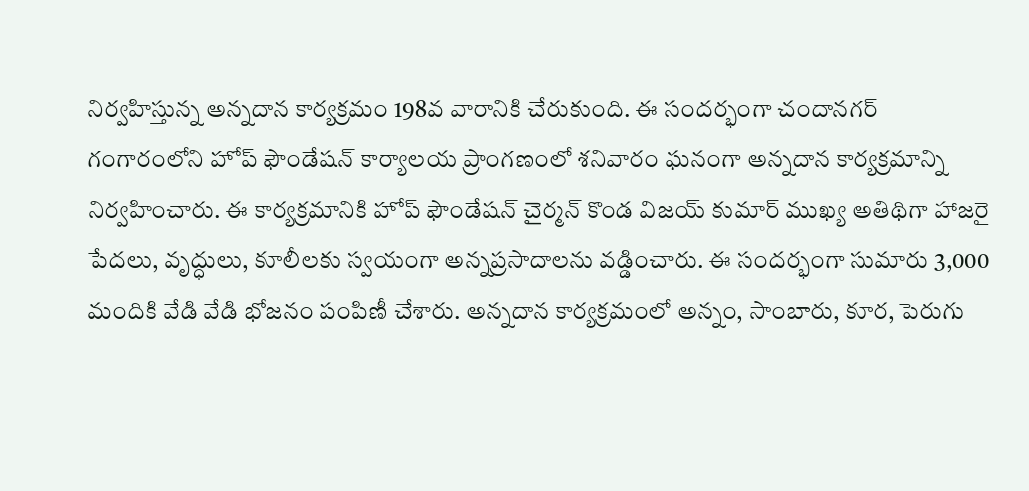నిర్వహిస్తున్న అన్నదాన కార్యక్రమం 198వ వారానికి చేరుకుంది. ఈ సందర్భంగా చందానగర్ గంగారంలోని హోప్ ఫౌండేషన్ కార్యాలయ ప్రాంగణంలో శనివారం ఘనంగా అన్నదాన కార్యక్రమాన్ని నిర్వహించారు. ఈ కార్యక్రమానికి హోప్ ఫౌండేషన్ చైర్మన్ కొండ విజయ్ కుమార్ ముఖ్య అతిథిగా హాజరై పేదలు, వృద్ధులు, కూలీలకు స్వయంగా అన్నప్రసాదాలను వడ్డించారు. ఈ సందర్భంగా సుమారు 3,000 మందికి వేడి వేడి భోజనం పంపిణీ చేశారు. అన్నదాన కార్యక్రమంలో అన్నం, సాంబారు, కూర, పెరుగు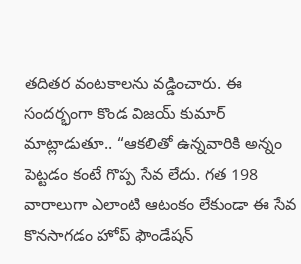తదితర వంటకాలను వడ్డించారు. ఈ సందర్భంగా కొండ విజయ్ కుమార్ మాట్లాడుతూ.. “ఆకలితో ఉన్నవారికి అన్నం పెట్టడం కంటే గొప్ప సేవ లేదు. గత 198 వారాలుగా ఎలాంటి ఆటంకం లేకుండా ఈ సేవ కొనసాగడం హోప్ ఫౌండేషన్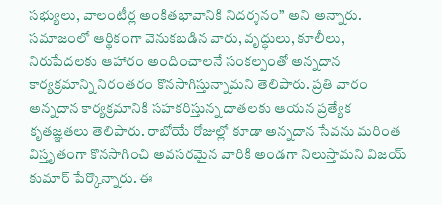సభ్యులు, వాలంటీర్ల అంకితభావానికి నిదర్శనం” అని అన్నారు. సమాజంలో ఆర్థికంగా వెనుకబడిన వారు, వృద్ధులు, కూలీలు, నిరుపేదలకు ఆహారం అందించాలనే సంకల్పంతో అన్నదాన కార్యక్రమాన్ని నిరంతరం కొనసాగిస్తున్నామని తెలిపారు. ప్రతి వారం అన్నదాన కార్యక్రమానికి సహకరిస్తున్న దాతలకు ఆయన ప్రత్యేక కృతజ్ఞతలు తెలిపారు. రాబోయే రోజుల్లో కూడా అన్నదాన సేవను మరింత విస్తృతంగా కొనసాగించి అవసరమైన వారికి అండగా నిలుస్తామని విజయ్ కుమార్ పేర్కొన్నారు. ఈ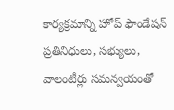కార్యక్రమాన్ని హోప్ ఫౌండేషన్ ప్రతినిధులు, సభ్యులు, వాలంటీర్లు సమన్వయంతో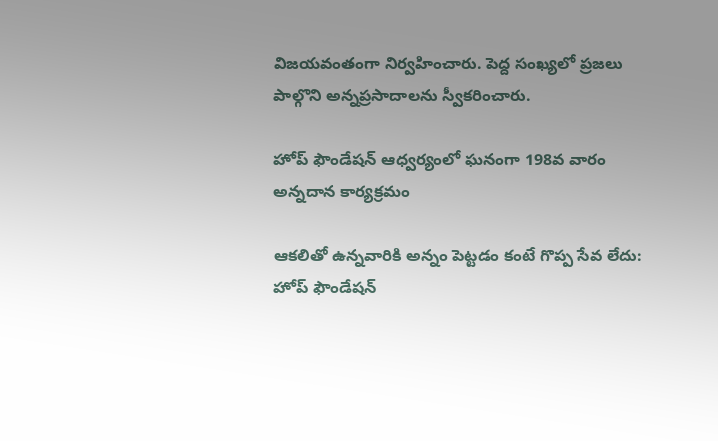విజయవంతంగా నిర్వహించారు. పెద్ద సంఖ్యలో ప్రజలు పాల్గొని అన్నప్రసాదాలను స్వీకరించారు.

హోప్ ఫౌండేషన్ ఆధ్వర్యంలో ఘనంగా 198వ వారం అన్నదాన కార్యక్రమం

ఆకలితో ఉన్నవారికి అన్నం పెట్టడం కంటే గొప్ప సేవ లేదు: హోప్ ఫౌండేషన్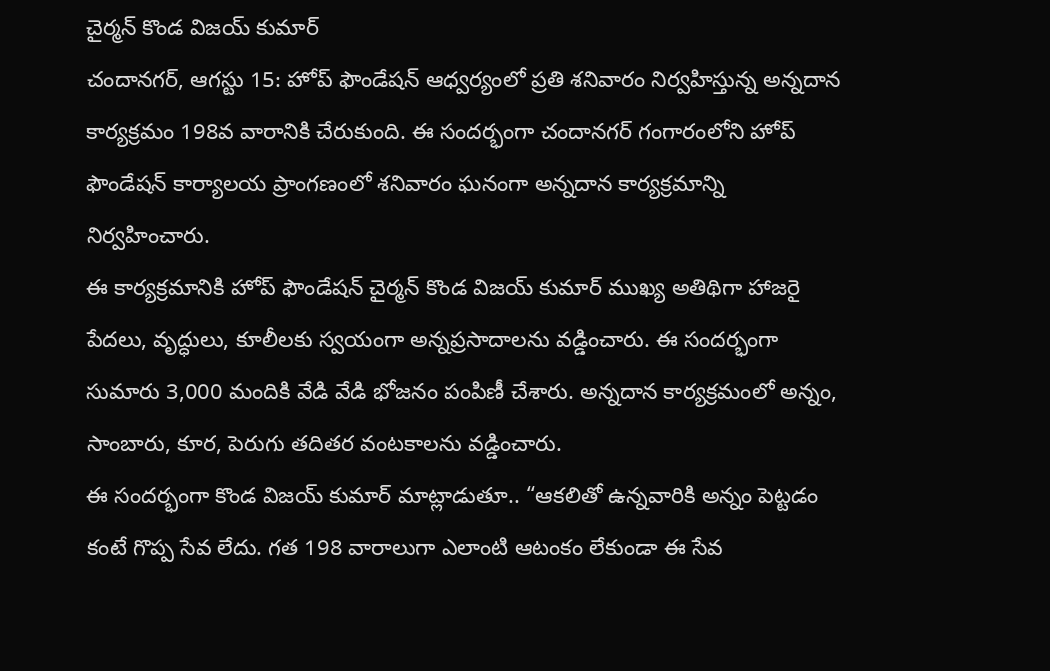చైర్మన్ కొండ విజయ్ కుమార్
చందానగర్, ఆగస్టు 15: హోప్ ఫౌండేషన్ ఆధ్వర్యంలో ప్రతి శనివారం నిర్వహిస్తున్న అన్నదాన కార్యక్రమం 198వ వారానికి చేరుకుంది. ఈ సందర్భంగా చందానగర్ గంగారంలోని హోప్ ఫౌండేషన్ కార్యాలయ ప్రాంగణంలో శనివారం ఘనంగా అన్నదాన కార్యక్రమాన్ని నిర్వహించారు.
ఈ కార్యక్రమానికి హోప్ ఫౌండేషన్ చైర్మన్ కొండ విజయ్ కుమార్ ముఖ్య అతిథిగా హాజరై పేదలు, వృద్ధులు, కూలీలకు స్వయంగా అన్నప్రసాదాలను వడ్డించారు. ఈ సందర్భంగా సుమారు 3,000 మందికి వేడి వేడి భోజనం పంపిణీ చేశారు. అన్నదాన కార్యక్రమంలో అన్నం, సాంబారు, కూర, పెరుగు తదితర వంటకాలను వడ్డించారు.
ఈ సందర్భంగా కొండ విజయ్ కుమార్ మాట్లాడుతూ.. “ఆకలితో ఉన్నవారికి అన్నం పెట్టడం కంటే గొప్ప సేవ లేదు. గత 198 వారాలుగా ఎలాంటి ఆటంకం లేకుండా ఈ సేవ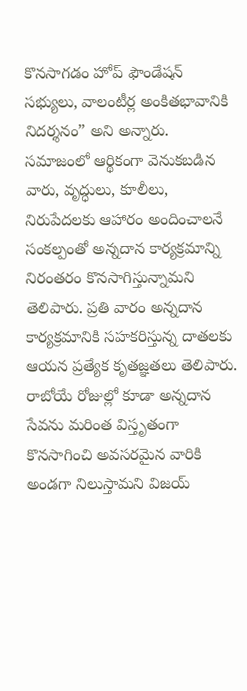కొనసాగడం హోప్ ఫౌండేషన్ సభ్యులు, వాలంటీర్ల అంకితభావానికి నిదర్శనం” అని అన్నారు.
సమాజంలో ఆర్థికంగా వెనుకబడిన వారు, వృద్ధులు, కూలీలు, నిరుపేదలకు ఆహారం అందించాలనే సంకల్పంతో అన్నదాన కార్యక్రమాన్ని నిరంతరం కొనసాగిస్తున్నామని తెలిపారు. ప్రతి వారం అన్నదాన కార్యక్రమానికి సహకరిస్తున్న దాతలకు ఆయన ప్రత్యేక కృతజ్ఞతలు తెలిపారు.
రాబోయే రోజుల్లో కూడా అన్నదాన సేవను మరింత విస్తృతంగా కొనసాగించి అవసరమైన వారికి అండగా నిలుస్తామని విజయ్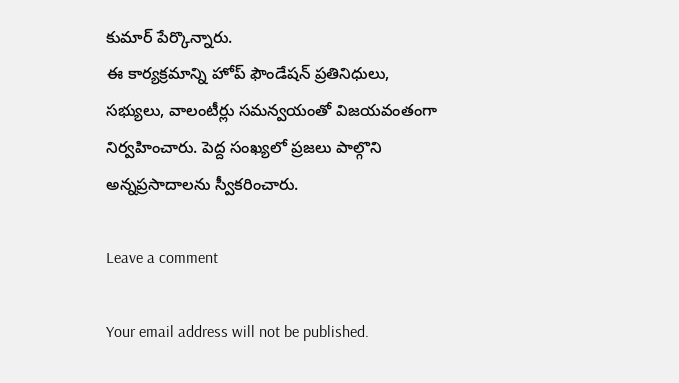కుమార్ పేర్కొన్నారు.
ఈ కార్యక్రమాన్ని హోప్ ఫౌండేషన్ ప్రతినిధులు, సభ్యులు, వాలంటీర్లు సమన్వయంతో విజయవంతంగా నిర్వహించారు. పెద్ద సంఖ్యలో ప్రజలు పాల్గొని అన్నప్రసాదాలను స్వీకరించారు.

Leave a comment

Your email address will not be published.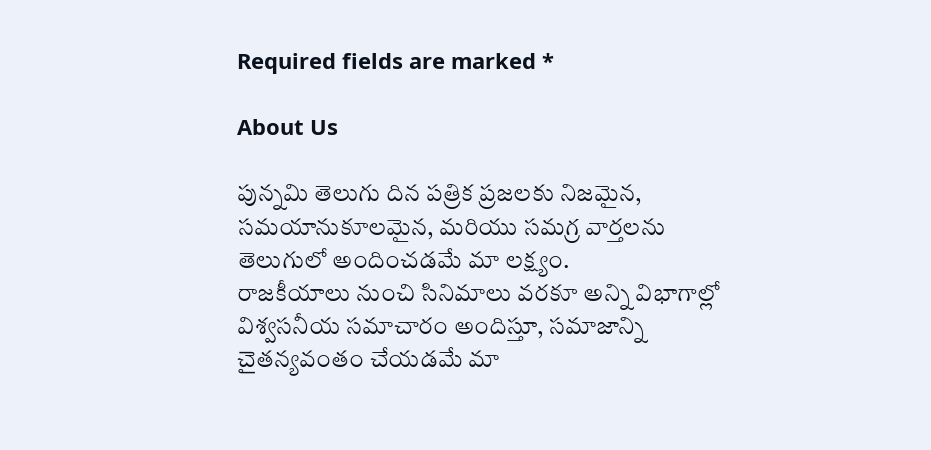Required fields are marked *

About Us

పున్నమి తెలుగు దిన పత్రిక ప్రజలకు నిజమైన, సమయానుకూలమైన, మరియు సమగ్ర వార్తలను తెలుగులో అందించడమే మా లక్ష్యం.
రాజకీయాలు నుంచి సినిమాలు వరకూ అన్ని విభాగాల్లో విశ్వసనీయ సమాచారం అందిస్తూ, సమాజాన్ని చైతన్యవంతం చేయడమే మా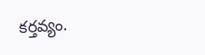కర్తవ్యం.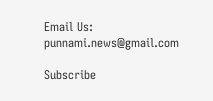Email Us: punnami.news@gmail.com

Subscribe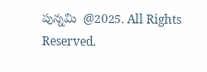పున్నమి  @2025. All Rights Reserved.